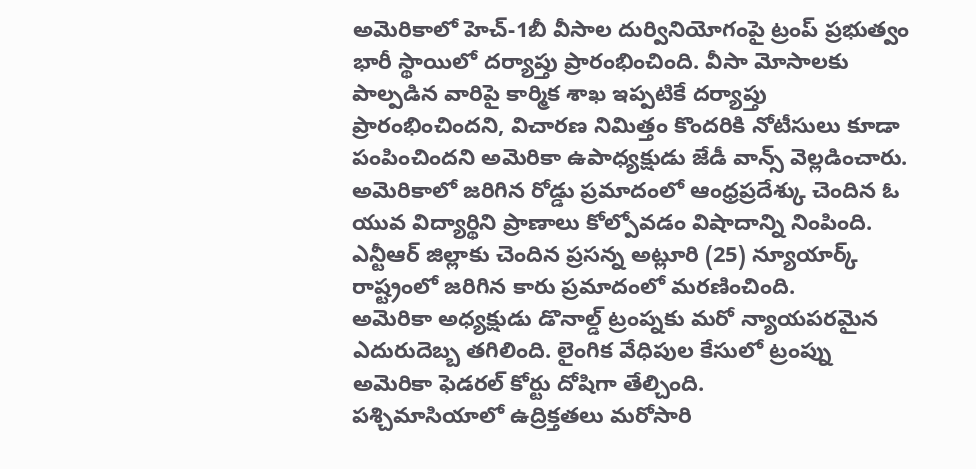అమెరికాలో హెచ్-1బీ వీసాల దుర్వినియోగంపై ట్రంప్ ప్రభుత్వం భారీ స్థాయిలో దర్యాప్తు ప్రారంభించింది. వీసా మోసాలకు పాల్పడిన వారిపై కార్మిక శాఖ ఇప్పటికే దర్యాప్తు ప్రారంభించిందని, విచారణ నిమిత్తం కొందరికి నోటీసులు కూడా పంపించిందని అమెరికా ఉపాధ్యక్షుడు జేడీ వాన్స్ వెల్లడించారు.
అమెరికాలో జరిగిన రోడ్డు ప్రమాదంలో ఆంధ్రప్రదేశ్కు చెందిన ఓ యువ విద్యార్థిని ప్రాణాలు కోల్పోవడం విషాదాన్ని నింపింది. ఎన్టీఆర్ జిల్లాకు చెందిన ప్రసన్న అట్లూరి (25) న్యూయార్క్ రాష్ట్రంలో జరిగిన కారు ప్రమాదంలో మరణించింది.
అమెరికా అధ్యక్షుడు డొనాల్డ్ ట్రంప్నకు మరో న్యాయపరమైన ఎదురుదెబ్బ తగిలింది. లైంగిక వేధిపుల కేసులో ట్రంప్ను అమెరికా ఫెడరల్ కోర్టు దోషిగా తేల్చింది.
పశ్చిమాసియాలో ఉద్రిక్తతలు మరోసారి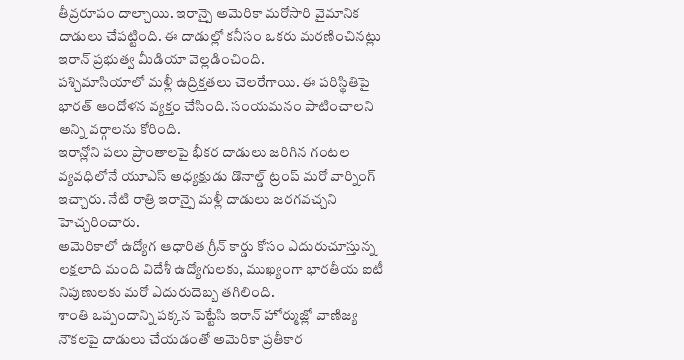తీవ్రరూపం దాల్చాయి. ఇరాన్పై అమెరికా మరోసారి వైమానిక దాడులు చేపట్టింది. ఈ దాడుల్లో కనీసం ఒకరు మరణించినట్లు ఇరాన్ ప్రభుత్వ మీడియా వెల్లడించింది.
పశ్చిమాసియాలో మళ్లీ ఉద్రిక్తతలు చెలరేగాయి. ఈ పరిస్థితిపై భారత్ ఆందోళన వ్యక్తం చేసింది. సంయమనం పాటించాలని అన్ని వర్గాలను కోరింది.
ఇరాన్లోని పలు ప్రాంతాలపై భీకర దాడులు జరిగిన గంటల వ్యవధిలోనే యూఎస్ అధ్యక్షుడు డొనాల్డ్ ట్రంప్ మరో వార్నింగ్ ఇచ్చారు. నేటి రాత్రి ఇరాన్పై మళ్లీ దాడులు జరగవచ్చని హెచ్చరించారు.
అమెరికాలో ఉద్యోగ ఆధారిత గ్రీన్ కార్డు కోసం ఎదురుచూస్తున్న లక్షలాది మంది విదేశీ ఉద్యోగులకు, ముఖ్యంగా భారతీయ ఐటీ నిపుణులకు మరో ఎదురుదెబ్బ తగిలింది.
శాంతి ఒప్పందాన్ని పక్కన పెట్టేసి ఇరాన్ హోర్ముజ్లో వాణిజ్య నౌకలపై దాడులు చేయడంతో అమెరికా ప్రతీకార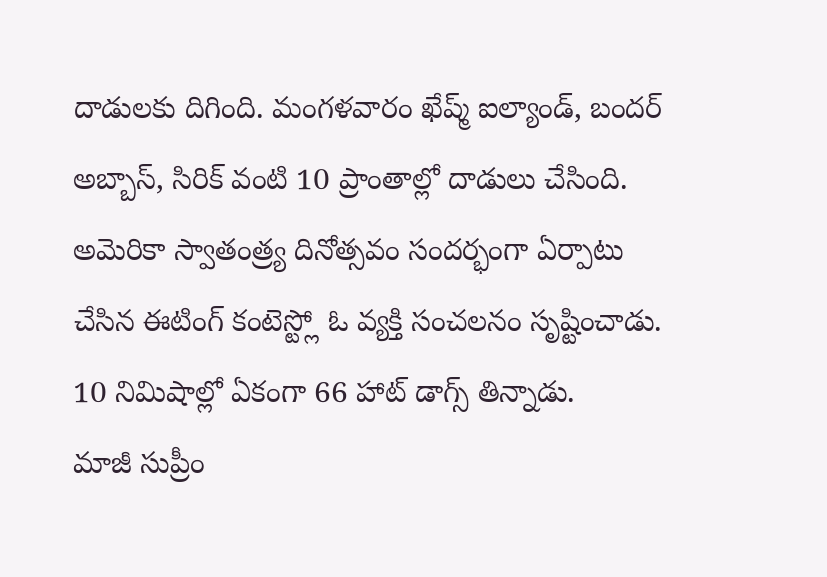దాడులకు దిగింది. మంగళవారం ఖేష్మ్ ఐల్యాండ్, బందర్ అబ్బాస్, సిరిక్ వంటి 10 ప్రాంతాల్లో దాడులు చేసింది.
అమెరికా స్వాతంత్ర్య దినోత్సవం సందర్భంగా ఏర్పాటు చేసిన ఈటింగ్ కంటెస్ట్లో ఓ వ్యక్తి సంచలనం సృష్టించాడు. 10 నిమిషాల్లో ఏకంగా 66 హాట్ డాగ్స్ తిన్నాడు.
మాజీ సుప్రీం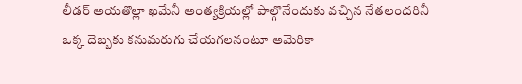లీడర్ అయతొల్లా ఖమేనీ అంత్యక్రియల్లో పాల్గొనేందుకు వచ్చిన నేతలందరినీ ఒక్క దెబ్బకు కనుమరుగు చేయగలనంటూ అమెరికా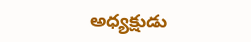అధ్యక్షుడు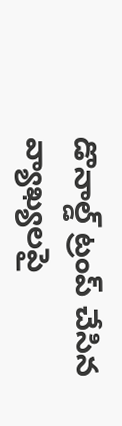డొనాల్డ్ ట్రంప్ చేసిన వ్యాఖ్యలపై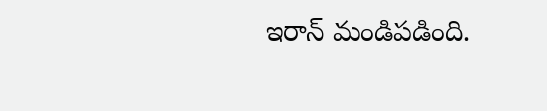ఇరాన్ మండిపడింది.